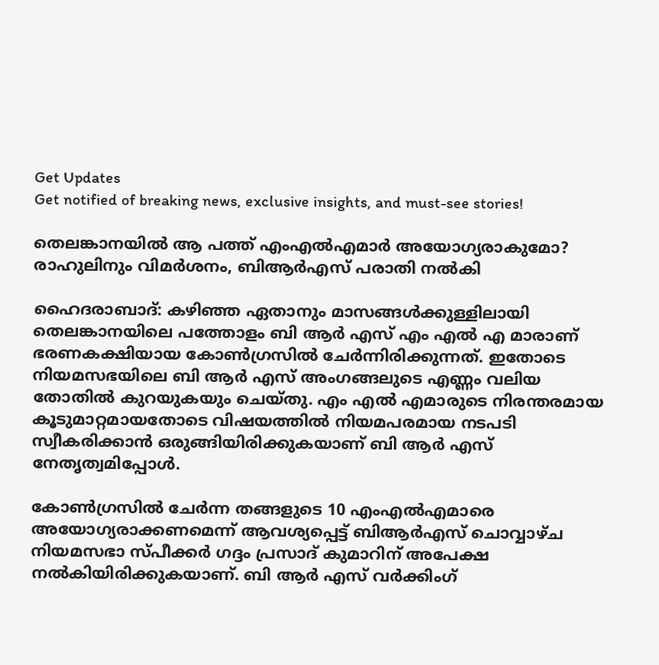Get Updates
Get notified of breaking news, exclusive insights, and must-see stories!

തെലങ്കാനയില്‍ ആ പത്ത് എംഎല്‍എമാർ അയോഗ്യരാകുമോ? രാഹുലിനും വിമർശനം, ബിആർഎസ് പരാതി നല്‍കി

ഹൈദരാബാദ്: കഴിഞ്ഞ ഏതാനും മാസങ്ങള്‍ക്കുള്ളിലായി തെലങ്കാനയിലെ പത്തോളം ബി ആർ എസ് എം എല്‍ എ മാരാണ് ഭരണകക്ഷിയായ കോണ്‍ഗ്രസില്‍ ചേർന്നിരിക്കുന്നത്. ഇതോടെ നിയമസഭയിലെ ബി ആർ എസ് അംഗങ്ങലുടെ എണ്ണം വലിയ തോതില്‍ കുറയുകയും ചെയ്തു. എം എല്‍ എമാരുടെ നിരന്തരമായ കൂടുമാറ്റമായതോടെ വിഷയത്തില്‍ നിയമപരമായ നടപടി സ്വീകരിക്കാന്‍ ഒരുങ്ങിയിരിക്കുകയാണ് ബി ആർ എസ് നേതൃത്വമിപ്പോള്‍.

കോൺഗ്രസിൽ ചേർന്ന തങ്ങളുടെ 10 എംഎൽഎമാരെ അയോഗ്യരാക്കണമെന്ന് ആവശ്യപ്പെട്ട് ബിആർഎസ് ചൊവ്വാഴ്ച നിയമസഭാ സ്പീക്കർ ഗദ്ദം പ്രസാദ് കുമാറിന് അപേക്ഷ നല്‍കിയിരിക്കുകയാണ്. ബി ആർ എസ് വർക്കിംഗ്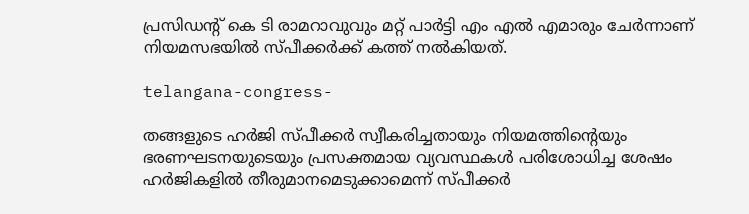പ്രസിഡൻ്റ് കെ ടി രാമറാവുവും മറ്റ് പാർട്ടി എം എൽ എമാരും ചേർന്നാണ് നിയമസഭയിൽ സ്പീക്കർക്ക് കത്ത് നല്‍കിയത്.

telangana-congress-

തങ്ങളുടെ ഹർജി സ്പീക്കർ സ്വീകരിച്ചതായും നിയമത്തിൻ്റെയും ഭരണഘടനയുടെയും പ്രസക്തമായ വ്യവസ്ഥകൾ പരിശോധിച്ച ശേഷം ഹർജികളില്‍ തീരുമാനമെടുക്കാമെന്ന് സ്പീക്കർ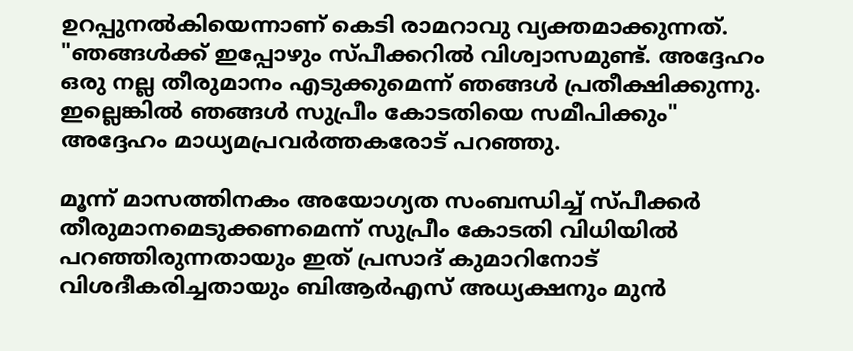ഉറപ്പുനൽകിയെന്നാണ് കെടി രാമറാവു വ്യക്തമാക്കുന്നത്. "ഞങ്ങൾക്ക് ഇപ്പോഴും സ്പീക്കറിൽ വിശ്വാസമുണ്ട്. അദ്ദേഹം ഒരു നല്ല തീരുമാനം എടുക്കുമെന്ന് ഞങ്ങൾ പ്രതീക്ഷിക്കുന്നു. ഇല്ലെങ്കിൽ ഞങ്ങൾ സുപ്രീം കോടതിയെ സമീപിക്കും" അദ്ദേഹം മാധ്യമപ്രവർത്തകരോട് പറഞ്ഞു.

മൂന്ന് മാസത്തിനകം അയോഗ്യത സംബന്ധിച്ച് സ്പീക്കർ തീരുമാനമെടുക്കണമെന്ന് സുപ്രീം കോടതി വിധിയിൽ പറഞ്ഞിരുന്നതായും ഇത് പ്രസാദ് കുമാറിനോട് വിശദീകരിച്ചതായും ബിആർഎസ് അധ്യക്ഷനും മുൻ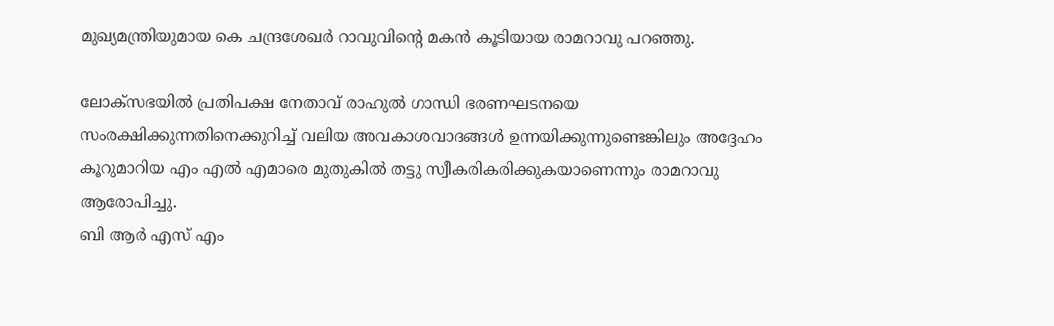മുഖ്യമന്ത്രിയുമായ കെ ചന്ദ്രശേഖർ റാവുവിൻ്റെ മകൻ കൂടിയായ രാമറാവു പറഞ്ഞു.

ലോക്‌സഭയില്‍ പ്രതിപക്ഷ നേതാവ് രാഹുൽ ഗാന്ധി ഭരണഘടനയെ സംരക്ഷിക്കുന്നതിനെക്കുറിച്ച് വലിയ അവകാശവാദങ്ങൾ ഉന്നയിക്കുന്നുണ്ടെങ്കിലും അദ്ദേഹം കൂറുമാറിയ എം എൽ എമാരെ മുതുകിൽ തട്ടു സ്വീകരികരിക്കുകയാണെന്നും രാമറാവു ആരോപിച്ചു.
ബി ആർ എസ് എം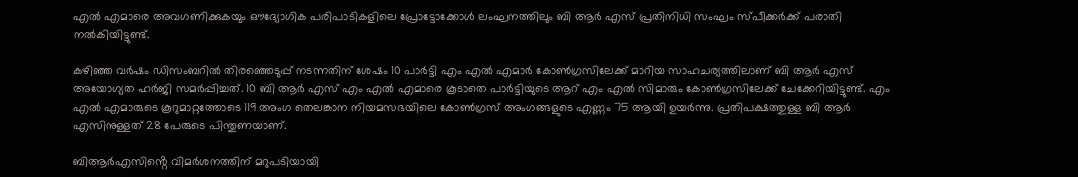എൽ എമാരെ അവഗണിക്കുകയും ഔദ്യോഗിക പരിപാടികളിലെ പ്രോട്ടോക്കോൾ ലംഘനത്തിലും ബി ആർ എസ് പ്രതിനിധി സംഘം സ്പീക്കർക്ക് പരാതി നൽകിയിട്ടുണ്ട്.

കഴിഞ്ഞ വർഷം ഡിസംബറിൽ തിരഞ്ഞെടുപ്പ് നടന്നതിന് ശേഷം 10 പാർട്ടി എം എൽ എമാർ കോൺഗ്രസിലേക്ക് മാറിയ സാഹചര്യത്തിലാണ് ബി ആർ എസ് അയോഗ്യത ഹർജി സമർപ്പിച്ചത്. 10 ബി ആർ എസ് എം എൽ എമാരെ കൂടാതെ പാർട്ടിയുടെ ആറ് എം എൽ സിമാരും കോൺഗ്രസിലേക്ക് ചേക്കേറിയിട്ടുണ്ട്. എം എല്‍ എമാരുടെ കൂറുമാറ്റത്തോടെ 119 അംഗ തെലങ്കാന നിയമസഭയിലെ കോണ്‍ഗ്രസ് അംഗങ്ങളുടെ എണ്ണം 75 ആയി ഉയർന്നു. പ്രതിപക്ഷത്തുള്ള ബി ആർ എസിനുള്ളത് 28 പേരുടെ പിന്തുണയാണ്.

ബിആർഎസിൻ്റെ വിമർശനത്തിന് മറുപടിയായി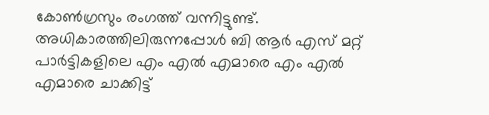കോണ്‍ഗ്രസും രംഗത്ത് വന്നിട്ടുണ്ട്. അധികാരത്തിലിരുന്നപ്പോൾ ബി ആർ എസ് മറ്റ് പാർട്ടികളിലെ എം എൽ എമാരെ എം എല്‍ എമാരെ ചാക്കിട്ട്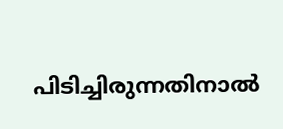പിടിച്ചിരുന്നതിനാല്‍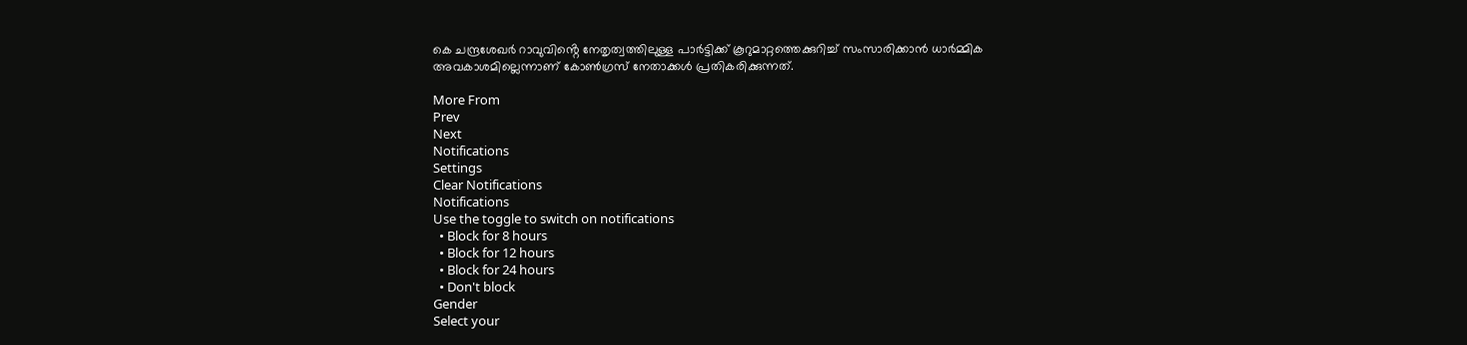കെ ചന്ദ്രശേഖർ റാവുവിൻ്റെ നേതൃത്വത്തിലുള്ള പാർട്ടിക്ക് കൂറുമാറ്റത്തെക്കുറിച്ച് സംസാരിക്കാൻ ധാർമ്മിക അവകാശമില്ലെന്നാണ് കോൺഗ്രസ് നേതാക്കൾ പ്രതികരിക്കുന്നത്.

More From
Prev
Next
Notifications
Settings
Clear Notifications
Notifications
Use the toggle to switch on notifications
  • Block for 8 hours
  • Block for 12 hours
  • Block for 24 hours
  • Don't block
Gender
Select your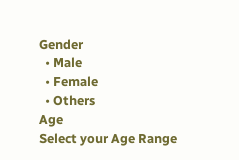Gender
  • Male
  • Female
  • Others
Age
Select your Age Range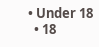• Under 18
  • 18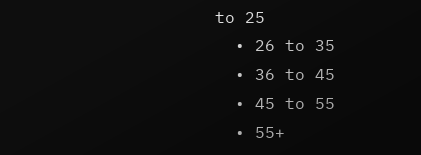to 25
  • 26 to 35
  • 36 to 45
  • 45 to 55
  • 55+